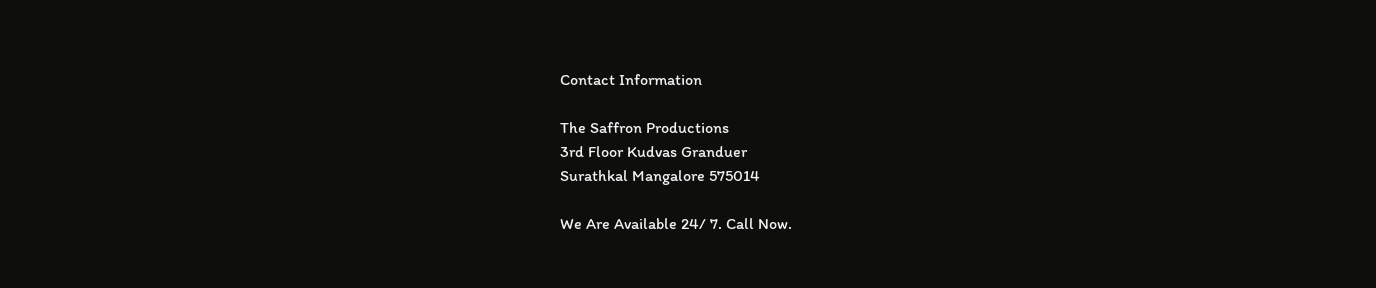Contact Information

The Saffron Productions
3rd Floor Kudvas Granduer
Surathkal Mangalore 575014

We Are Available 24/ 7. Call Now.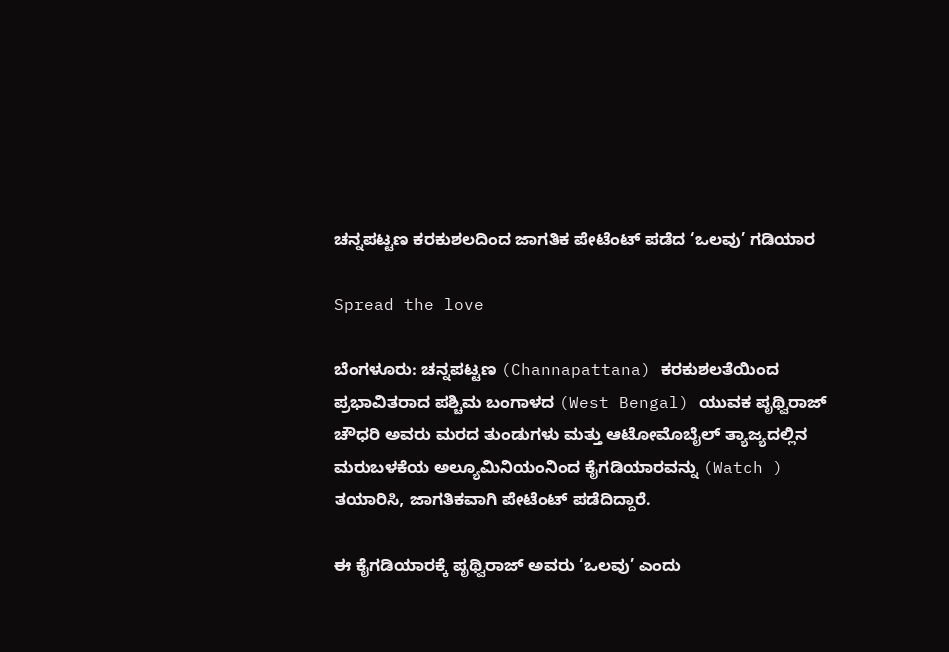ಚನ್ನಪಟ್ಟಣ ಕರಕುಶಲದಿಂದ ಜಾಗತಿಕ ಪೇಟೆಂಟ್ ಪಡೆದ ‘ಒಲವು’ ಗಡಿಯಾರ

Spread the love

ಬೆಂಗಳೂರು: ಚನ್ನಪಟ್ಟಣ (Channapattana) ಕರಕುಶಲತೆಯಿಂದ ಪ್ರಭಾವಿತರಾದ ಪಶ್ಚಿಮ ಬಂಗಾಳದ (West Bengal) ಯುವಕ ಪೃಥ್ವಿರಾಜ್ ಚೌಧರಿ ಅವರು ಮರದ ತುಂಡುಗಳು ಮತ್ತು ಆಟೋಮೊಬೈಲ್ ತ್ಯಾಜ್ಯದಲ್ಲಿನ ಮರುಬಳಕೆಯ ಅಲ್ಯೂಮಿನಿಯಂನಿಂದ ಕೈಗಡಿಯಾರವನ್ನು (Watch ) ತಯಾರಿಸಿ, ಜಾಗತಿಕವಾಗಿ ಪೇಟೆಂಟ್ ಪಡೆದಿದ್ದಾರೆ.

ಈ ಕೈಗಡಿಯಾರಕ್ಕೆ ಪೃಥ್ವಿರಾಜ್ ಅವರು ‘ಒಲವು’ ಎಂದು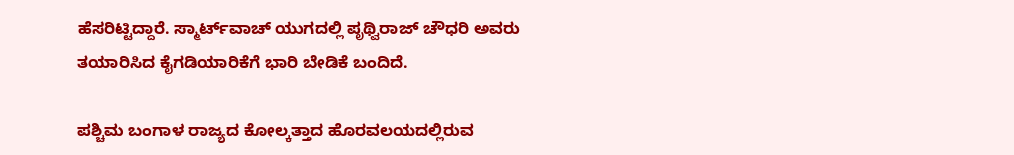ಹೆಸರಿಟ್ಟಿದ್ದಾರೆ. ಸ್ಮಾರ್ಟ್‌ವಾಚ್‌ ಯುಗದಲ್ಲಿ ಪೃಥ್ವಿರಾಜ್ ಚೌಧರಿ ಅವರು ತಯಾರಿಸಿದ ಕೈಗಡಿಯಾರಿಕೆಗೆ ಭಾರಿ ಬೇಡಿಕೆ ಬಂದಿದೆ.

ಪಶ್ಚಿಮ ಬಂಗಾಳ ರಾಜ್ಯದ ಕೋಲ್ಕತ್ತಾದ ಹೊರವಲಯದಲ್ಲಿರುವ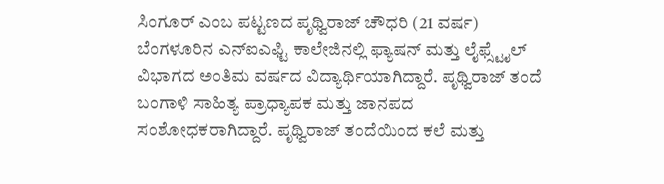ಸಿಂಗೂರ್ ಎಂಬ ಪಟ್ಟಣದ ಪೃಥ್ವಿರಾಜ್ ಚೌಧರಿ (21 ವರ್ಷ) ಬೆಂಗಳೂರಿನ ಎನ್ಐಎಫ್ಟಿ ಕಾಲೇಜಿನಲ್ಲಿ ಫ್ಯಾಷನ್ ಮತ್ತು ಲೈಫ್ಸ್ಟೈಲ್ ವಿಭಾಗದ ಅಂತಿಮ ವರ್ಷದ ವಿದ್ಯಾರ್ಥಿಯಾಗಿದ್ದಾರೆ. ಪೃಥ್ವಿರಾಜ್ ತಂದೆ ಬಂಗಾಳಿ ಸಾಹಿತ್ಯ ಪ್ರಾಧ್ಯಾಪಕ ಮತ್ತು ಜಾನಪದ ಸಂಶೋಧಕರಾಗಿದ್ದಾರೆ. ಪೃಥ್ವಿರಾಜ್ ತಂದೆಯಿಂದ ಕಲೆ ಮತ್ತು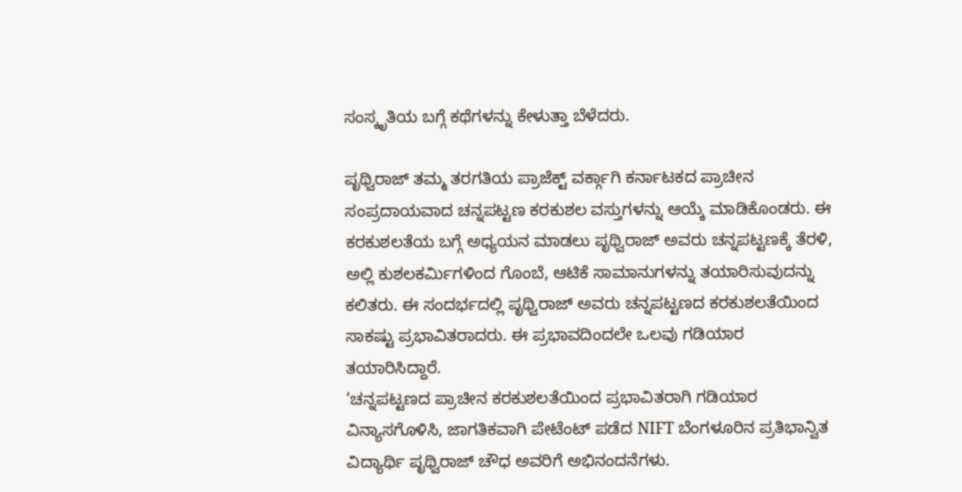ಸಂಸ್ಕೃತಿಯ ಬಗ್ಗೆ ಕಥೆಗಳನ್ನು ಕೇಳುತ್ತಾ ಬೆಳೆದರು.

ಪೃಥ್ವಿರಾಜ್ ತಮ್ಮ ತರಗತಿಯ ಪ್ರಾಜೆಕ್ಟ್ ವರ್ಕ್ಗಾಗಿ ಕರ್ನಾಟಕದ ಪ್ರಾಚೀನ ಸಂಪ್ರದಾಯವಾದ ಚನ್ನಪಟ್ಟಣ ಕರಕುಶಲ ವಸ್ತುಗಳನ್ನು ಆಯ್ಕೆ ಮಾಡಿಕೊಂಡರು. ಈ ಕರಕುಶಲತೆಯ ಬಗ್ಗೆ ಅಧ್ಯಯನ ಮಾಡಲು ಪೃಥ್ವಿರಾಜ್ ಅವರು ಚನ್ನಪಟ್ಟಣಕ್ಕೆ ತೆರಳಿ, ಅಲ್ಲಿ ಕುಶಲಕರ್ಮಿಗಳಿಂದ ಗೊಂಬೆ, ಆಟಿಕೆ ಸಾಮಾನುಗಳನ್ನು ತಯಾರಿಸುವುದನ್ನು ಕಲಿತರು. ಈ ಸಂದರ್ಭದಲ್ಲಿ ಪೃಥ್ವಿರಾಜ್ ಅವರು ಚನ್ನಪಟ್ಟಣದ ಕರಕುಶಲತೆಯಿಂದ ಸಾಕಷ್ಟು ಪ್ರಭಾವಿತರಾದರು. ಈ ಪ್ರಭಾವದಿಂದಲೇ ಒಲವು ಗಡಿಯಾರ ತಯಾರಿಸಿದ್ದಾರೆ.
‘ಚನ್ನಪಟ್ಟಣದ ಪ್ರಾಚೀನ ಕರಕುಶಲತೆಯಿಂದ ಪ್ರಭಾವಿತರಾಗಿ ಗಡಿಯಾರ ವಿನ್ಯಾಸಗೊಳಿಸಿ, ಜಾಗತಿಕವಾಗಿ ಪೇಟೆಂಟ್ ಪಡೆದ NIFT ಬೆಂಗಳೂರಿನ ಪ್ರತಿಭಾನ್ವಿತ ವಿದ್ಯಾರ್ಥಿ ಪೃಥ್ವಿರಾಜ್ ಚೌಧ ಅವರಿಗೆ ಅಭಿನಂದನೆಗಳು.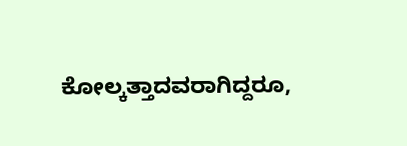ಕೋಲ್ಕತ್ತಾದವರಾಗಿದ್ದರೂ,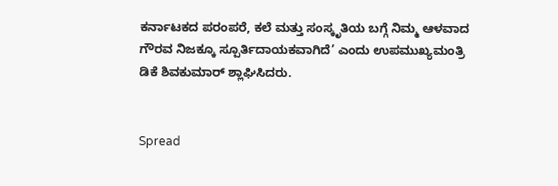ಕರ್ನಾಟಕದ ಪರಂಪರೆ, ಕಲೆ ಮತ್ತು ಸಂಸ್ಕೃತಿಯ ಬಗ್ಗೆ ನಿಮ್ಮ ಆಳವಾದ ಗೌರವ ನಿಜಕ್ಕೂ ಸ್ಪೂರ್ತಿದಾಯಕವಾಗಿದೆ’ ಎಂದು ಉಪಮುಖ್ಯಮಂತ್ರಿ ಡಿಕೆ ಶಿವಕುಮಾರ್ ಶ್ಲಾಘಿಸಿದರು.


Spread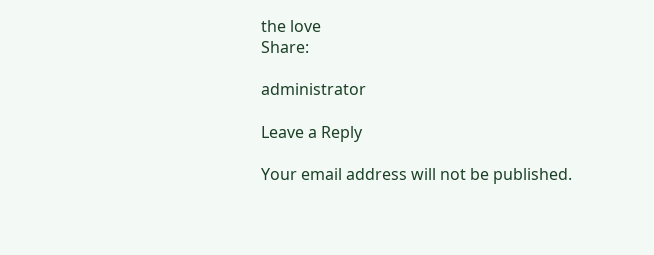the love
Share:

administrator

Leave a Reply

Your email address will not be published.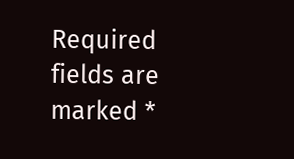Required fields are marked *